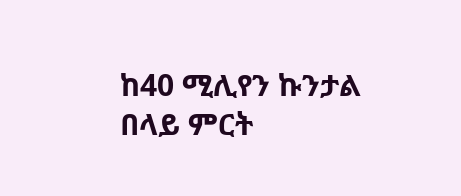ከ40 ሚሊየን ኩንታል በላይ ምርት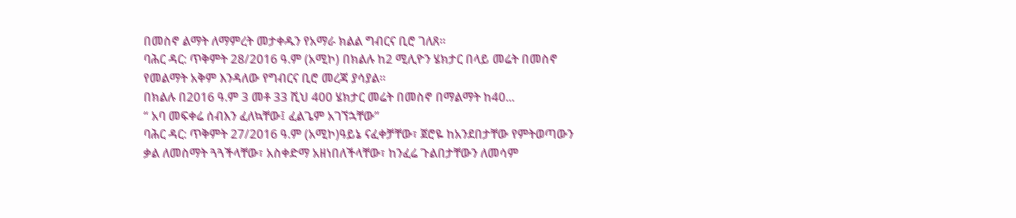በመስኖ ልማት ለማምረት መታቀዱን የአማራ ክልል ግብርና ቢሮ ገለጸ።
ባሕር ዳር: ጥቅምት 28/2016 ዓ.ም (አሚኮ) በክልሉ ከ2 ሚሊዮን ሄክታር በላይ መሬት በመስኖ የመልማት አቅም እንዳለው የግብርና ቢሮ መረጃ ያሳያል።
በክልሉ በ2016 ዓ.ም 3 መቶ 33 ሺህ 400 ሄክታር መሬት በመስኖ በማልማት ከ40...
“ አባ መፍቀሬ ሰብእን ፈለኳቸው፤ ፈልጌም አገኘኋቸው”
ባሕር ዳር: ጥቅምት 27/2016 ዓ.ም (አሚኮ)ዓይኔ ናፈቀቻቸው፣ ጀሮዬ ከአንደበታቸው የምትወጣውን ቃል ለመስማት ጓጓችላቸው፣ አስቀድማ አዘነበለችላቸው፣ ከንፈሬ ጉልበታቸውን ለመሳም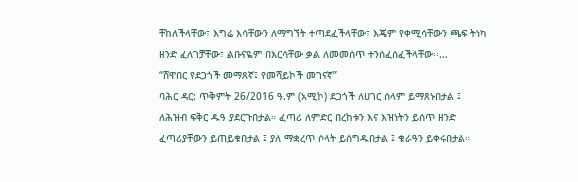ቸከለችላቸው፣ እግሬ እሳቸውን ለማግኘት ተጣደፈችላቸው፣ እጄም የቀሚሳቸውን ጫፍ ትነካ ዘንድ ፈለገቻቸው፣ ልቡናዬም በእርሳቸው ቃል ለመመሰጥ ተንሰፈሰፈችላቸው፡፡...
“ሸዋበር የደጋጎች መማጸኛ፤ የመሻይኮች መገናኛ”
ባሕር ዳር: ጥቅምት 26/2016 ዓ.ም (አሚኮ) ደጋጎች ለሀገር ሰላም ይማጸኑበታል ፤ ለሕዝብ ፍቅር ዱዓ ያደርጉበታል። ፈጣሪ ለምድር በረከቱን እና እዝነትን ይሰጥ ዘንድ ፈጣሪያቸውን ይጠይቁበታል ፤ ያለ ማቋረጥ ሶላት ይሰግዱበታል ፤ ቁራዓን ይቀሩበታል።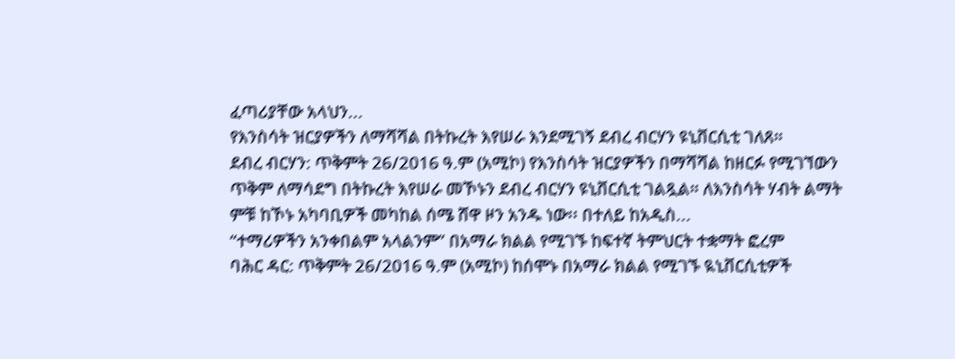ፈጣሪያቸው አላህን...
የእንስሳት ዝርያዎችን ለማሻሻል በትኩረት እየሠራ እንደሚገኝ ደብረ ብርሃን ዩኒቨርሲቲ ገለጸ።
ደብረ ብርሃን: ጥቅምት 26/2016 ዓ.ም (አሚኮ) የእንስሳት ዝርያዎችን በማሻሻል ከዘርፉ የሚገኘውን ጥቅም ለማሳደግ በትኩረት እየሠራ መኾኑን ደብረ ብርሃን ዩኒቨርሲቲ ገልጿል። ለእንስሳት ሃብት ልማት ምቹ ከኾኑ አካባቢዎች መካከል ሰሜ ሸዋ ዞን አንዱ ነው፡፡ በተለይ ከአዲስ...
“ተማሪዎችን አንቀበልም አላልንም” በአማራ ክልል የሚገኙ ከፍተኛ ትምህርት ተቋማት ፎረም
ባሕር ዳር: ጥቅምት 26/2016 ዓ.ም (አሚኮ) ከሰሞኑ በአማራ ክልል የሚገኙ ዪኒቨርሲቲዎች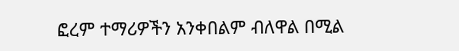ፎረም ተማሪዎችን አንቀበልም ብለዋል በሚል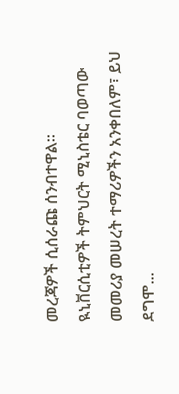መረጃዎች ሲሰራጩ ሰንብተዋል፡፡
ዪኒቨርሲቲዎች ትምህርት ሚኒስቴር ባወጣው መመሪያ መሠረት ተማሪዎችን አንቀበለም፣ ይህ ደግሞ...